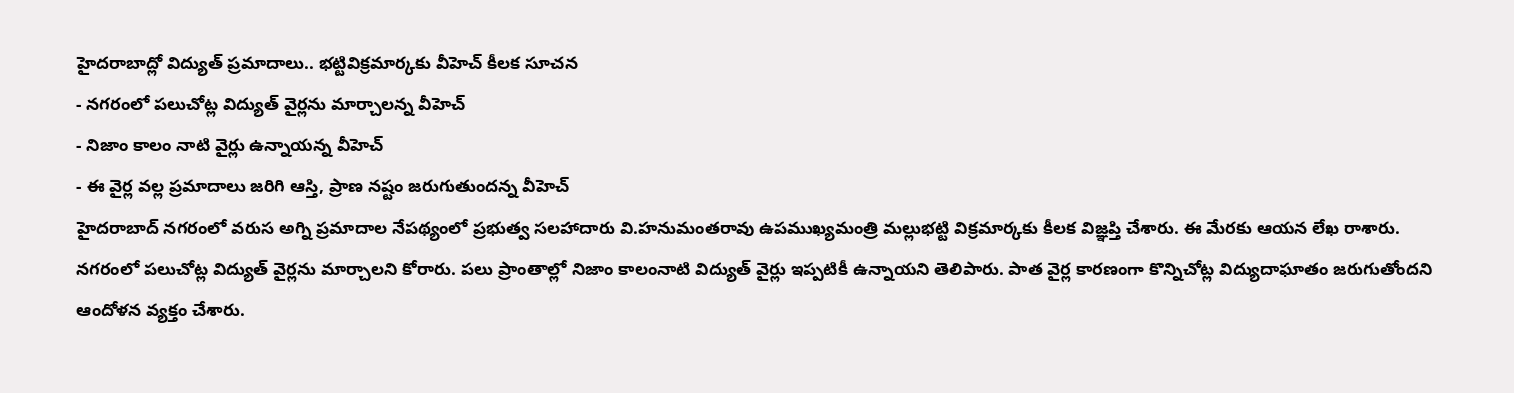హైదరాబాద్లో విద్యుత్ ప్రమాదాలు.. భట్టివిక్రమార్కకు వీహెచ్ కీలక సూచన
- నగరంలో పలుచోట్ల విద్యుత్ వైర్లను మార్చాలన్న వీహెచ్
- నిజాం కాలం నాటి వైర్లు ఉన్నాయన్న వీహెచ్
- ఈ వైర్ల వల్ల ప్రమాదాలు జరిగి ఆస్తి, ప్రాణ నష్టం జరుగుతుందన్న వీహెచ్
హైదరాబాద్ నగరంలో వరుస అగ్ని ప్రమాదాల నేపథ్యంలో ప్రభుత్వ సలహాదారు వి.హనుమంతరావు ఉపముఖ్యమంత్రి మల్లుభట్టి విక్రమార్కకు కీలక విజ్ఞప్తి చేశారు. ఈ మేరకు ఆయన లేఖ రాశారు. నగరంలో పలుచోట్ల విద్యుత్ వైర్లను మార్చాలని కోరారు. పలు ప్రాంతాల్లో నిజాం కాలంనాటి విద్యుత్ వైర్లు ఇప్పటికీ ఉన్నాయని తెలిపారు. పాత వైర్ల కారణంగా కొన్నిచోట్ల విద్యుదాఘాతం జరుగుతోందని ఆందోళన వ్యక్తం చేశారు.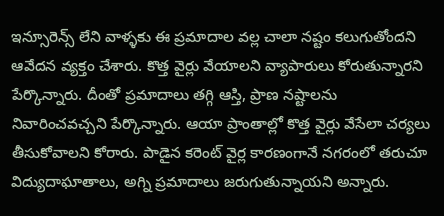ఇన్సూరెన్స్ లేని వాళ్ళకు ఈ ప్రమాదాల వల్ల చాలా నష్టం కలుగుతోందని ఆవేదన వ్యక్తం చేశారు. కొత్త వైర్లు వేయాలని వ్యాపారులు కోరుతున్నారని పేర్కొన్నారు. దీంతో ప్రమాదాలు తగ్గి ఆస్తి, ప్రాణ నష్టాలను నివారించవచ్చని పేర్కొన్నారు. ఆయా ప్రాంతాల్లో కొత్త వైర్లు వేసేలా చర్యలు తీసుకోవాలని కోరారు. పాడైన కరెంట్ వైర్ల కారణంగానే నగరంలో తరుచూ విద్యుదాఘాతాలు, అగ్ని ప్రమాదాలు జరుగుతున్నాయని అన్నారు.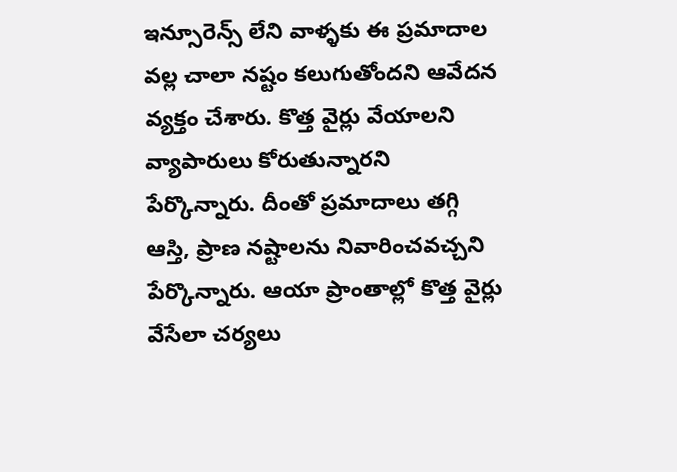ఇన్సూరెన్స్ లేని వాళ్ళకు ఈ ప్రమాదాల వల్ల చాలా నష్టం కలుగుతోందని ఆవేదన వ్యక్తం చేశారు. కొత్త వైర్లు వేయాలని వ్యాపారులు కోరుతున్నారని పేర్కొన్నారు. దీంతో ప్రమాదాలు తగ్గి ఆస్తి, ప్రాణ నష్టాలను నివారించవచ్చని పేర్కొన్నారు. ఆయా ప్రాంతాల్లో కొత్త వైర్లు వేసేలా చర్యలు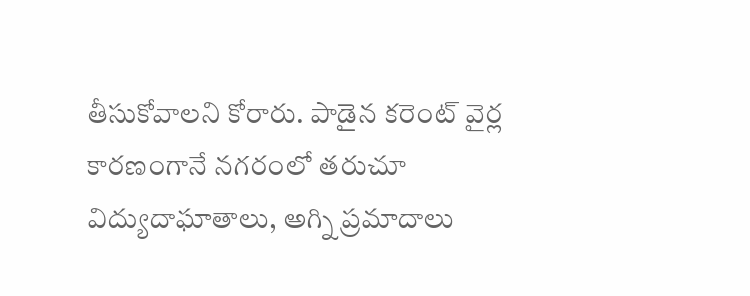తీసుకోవాలని కోరారు. పాడైన కరెంట్ వైర్ల కారణంగానే నగరంలో తరుచూ విద్యుదాఘాతాలు, అగ్ని ప్రమాదాలు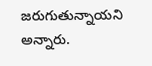జరుగుతున్నాయని అన్నారు.